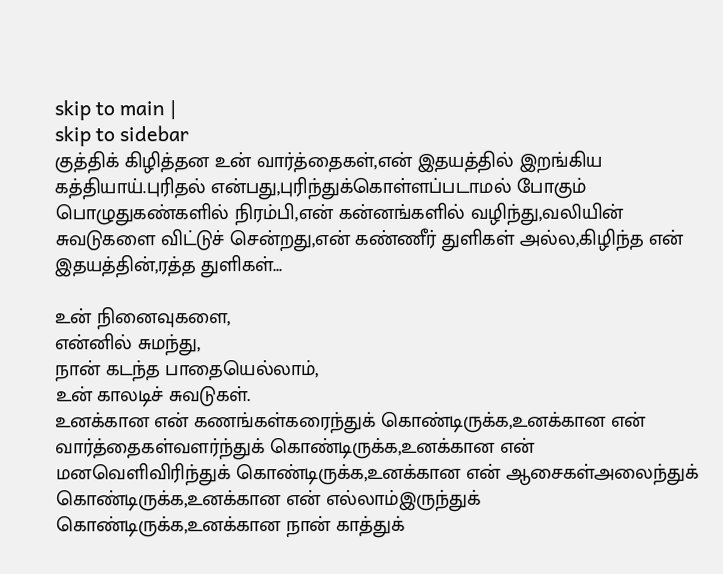skip to main |
skip to sidebar
குத்திக் கிழித்தன உன் வார்த்தைகள்,என் இதயத்தில் இறங்கிய கத்தியாய்.புரிதல் என்பது,புரிந்துக்கொள்ளப்படாமல் போகும் பொழுதுகண்களில் நிரம்பி,என் கன்னங்களில் வழிந்து,வலியின் சுவடுகளை விட்டுச் சென்றது,என் கண்ணீர் துளிகள் அல்ல,கிழிந்த என் இதயத்தின்,ரத்த துளிகள்...

உன் நினைவுகளை,
என்னில் சுமந்து,
நான் கடந்த பாதையெல்லாம்,
உன் காலடிச் சுவடுகள்.
உனக்கான என் கணங்கள்கரைந்துக் கொண்டிருக்க,உனக்கான என் வார்த்தைகள்வளர்ந்துக் கொண்டிருக்க,உனக்கான என் மனவெளிவிரிந்துக் கொண்டிருக்க,உனக்கான என் ஆசைகள்அலைந்துக் கொண்டிருக்க,உனக்கான என் எல்லாம்இருந்துக் கொண்டிருக்க,உனக்கான நான் காத்துக்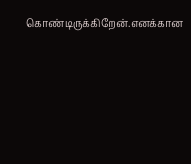கொண்டிருக்கிறேன்.எனக்கான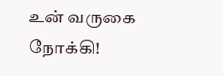உன் வருகை நோக்கி!